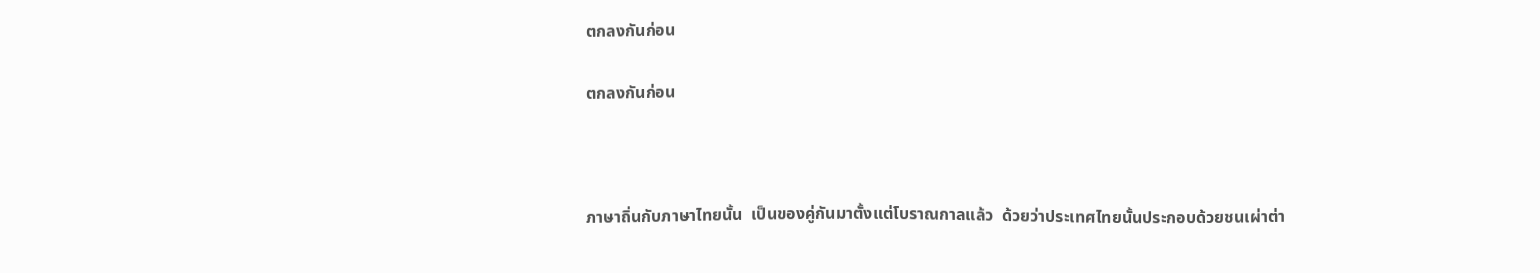ตกลงกันก่อน

ตกลงกันก่อน



ภาษาถิ่นกับภาษาไทยนั้น  เป็นของคู่กันมาตั้งแต่โบราณกาลแล้ว  ด้วยว่าประเทศไทยนั้นประกอบด้วยชนเผ่าต่า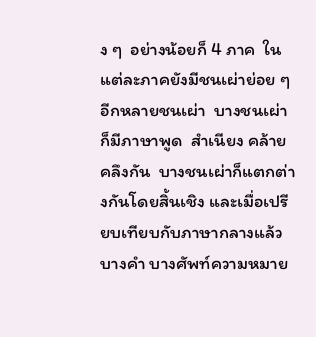ง ๆ  อย่างน้อยก็ 4 ภาค  ในแต่ละภาคยังมีชนเผ่าย่อย ๆ อีกหลายชนเผ่า  บางชนเผ่าก็มีภาษาพูด  สำเนียง คล้ายคลึงกัน  บางชนเผ่าก็แตกต่างกันโดยสิ้นเชิง และเมื่อเปรียบเทียบกับภาษากลางแล้ว บางคำ บางศัพท์ความหมาย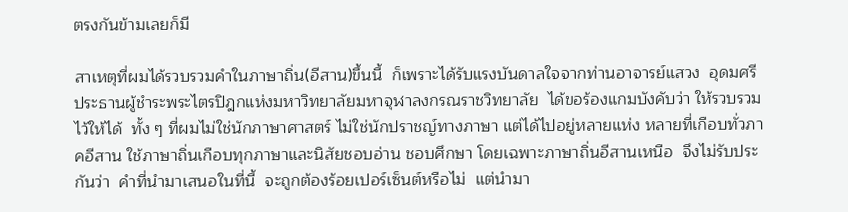ตรงกันข้ามเลยก็มี

สาเหตุที่ผมได้รวบรวมคำในภาษาถิ่น(อีสาน)ขึ้นนี้  ก็เพราะได้รับแรงบันดาลใจจากท่านอาจารย์แสวง  อุดมศรี ประธานผู้ชำระพระไตรปิฎกแห่งมหาวิทยาลัยมหาจุฬาลงกรณราชวิทยาลัย  ได้ขอร้องแกมบังคับว่า ให้รวบรวมไว้ให้ได้  ทั้ง ๆ ที่ผมไม่ใช่นักภาษาศาสตร์ ไม่ใช่นักปราชญ์ทางภาษา แต่ได้ไปอยู่หลายแห่ง หลายที่เกือบทั่วภาคอีสาน ใช้ภาษาถิ่นเกือบทุกภาษาและนิสัยชอบอ่าน ชอบศึกษา โดยเฉพาะภาษาถิ่นอีสานเหนือ  จึงไม่รับประกันว่า  คำที่นำมาเสนอในที่นี้  จะถูกต้องร้อยเปอร์เซ็นต์หรือไม่  แต่นำมา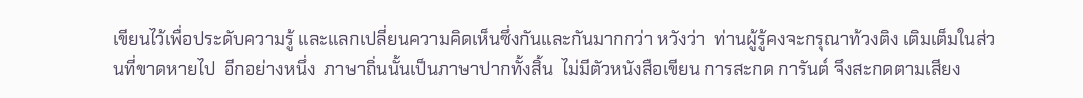เขียนไว้เพื่อประดับความรู้ และแลกเปลี่ยนความคิดเห็นซึ่งกันและกันมากกว่า หวังว่า  ท่านผู้รู้คงจะกรุณาท้วงติง เติมเต็มในส่วนที่ขาดหายไป  อีกอย่างหนึ่ง  ภาษาถิ่นนั้นเป็นภาษาปากทั้งสิ้น  ไม่มีตัวหนังสือเขียน การสะกด การันต์ จึงสะกดตามเสียง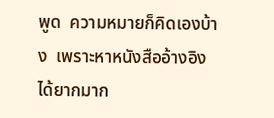พูด  ความหมายก็คิดเองบ้าง  เพราะหาหนังสืออ้างอิงได้ยากมาก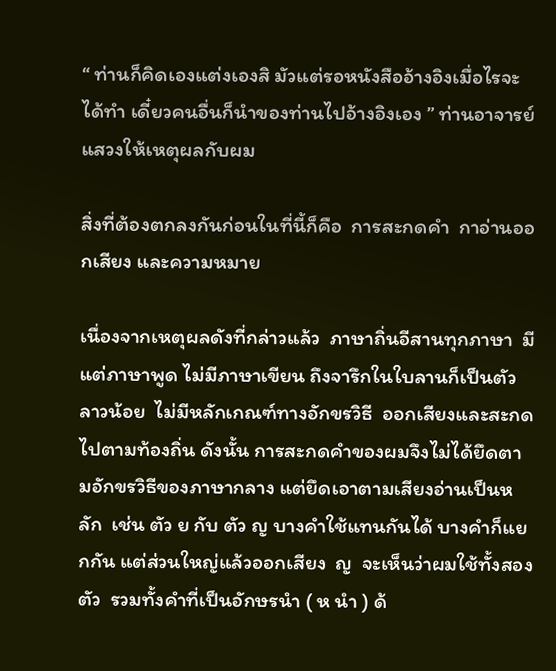“ ท่านก็คิดเองแต่งเองสิ มัวแต่รอหนังสืออ้างอิงเมื่อไรจะได้ทำ เดี๋ยวคนอื่นก็นำของท่านไปอ้างอิงเอง ” ท่านอาจารย์แสวงให้เหตุผลกับผม

สิ่งที่ต้องตกลงกันก่อนในที่นี้ก็คือ  การสะกดคำ  กาอ่านออกเสียง และความหมาย

เนื่องจากเหตุผลดังที่กล่าวแล้ว  ภาษาถิ่นอีสานทุกภาษา  มีแต่ภาษาพูด ไม่มีภาษาเขียน ถึงจารึกในใบลานก็เป็นตัวลาวน้อย  ไม่มีหลักเกณฑ์ทางอักขรวิธี  ออกเสียงและสะกดไปตามท้องถิ่น ดังนั้น การสะกดคำของผมจึงไม่ได้ยึดตามอักขรวิธีของภาษากลาง แต่ยึดเอาตามเสียงอ่านเป็นหลัก  เช่น ตัว ย กับ ตัว ญ บางคำใช้แทนกันได้ บางคำก็แยกกัน แต่ส่วนใหญ่แล้วออกเสียง  ญ  จะเห็นว่าผมใช้ทั้งสองตัว  รวมทั้งคำที่เป็นอักษรนำ ( ห นำ ) ด้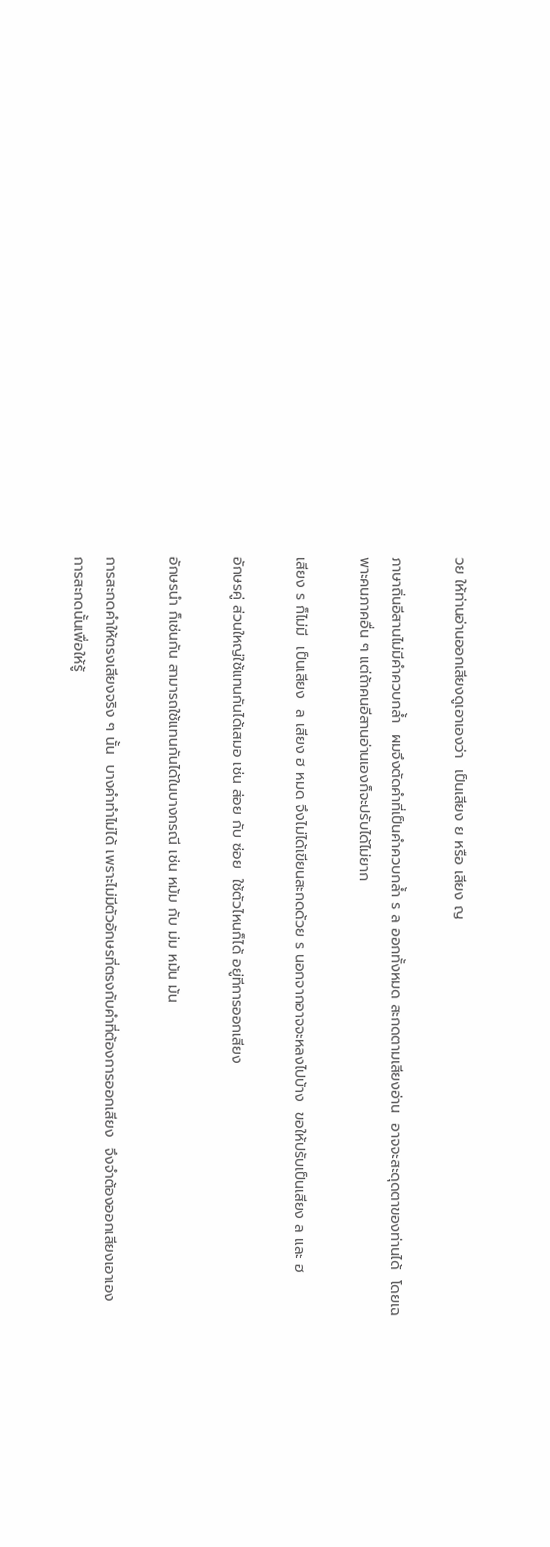วย ให้ท่านอ่านออกเสียงดูเอาเองว่า  เป็นเสียง ย หรือ เสียง ญ

ภาษาถิ่นอีสานไม่มีคำควบกล้ำ  ผมจึงตัดคำที่เป็นคำควบกล้ำ ร ล ออกทั้งหมด สะกดตามเสียงอ่าน  อาจจะสะดุดตาของท่านได้  โดยเฉพาะคนภาคอื่น ๆ แต่ถ้าคนอีสานอ่านเองก็จะปรับได้ไม่ยาก

เสียง ร ก็ไม่มี  เป็นเสียง  ล เสียง ฮ หมด จึงไม่ได้เขียนสะกดด้วย ร นอกจากอาจจะหลงไปบ้าง  ขอให้ปรับเป็นเสียง ล และ ฮ

อักษรคู่ ส่วนใหญ่ใช้แทนกันได้เสมอ เช่น ส่อย กับ ซ่อย  ใช้ตัวไหนก็ได้ อยู่ทีการออกเสียง

อักษรนำ ก็เช่นกัน สามารถใช้แทนกันได้ในบางกรณี เช่น หม้ม กับ ม่ม หม้น ม้น

การสะกดคำให้ตรงเสียงจริง ๆ นั้น  บางคำทำไม่ได้ เพราะไม่มีตัวอักษรที่ตรงกับคำที่ต้องการออกเสียง  จึงจำต้องออกเสียงเอาเอง การสะกดนั้นเพื่อให้รู้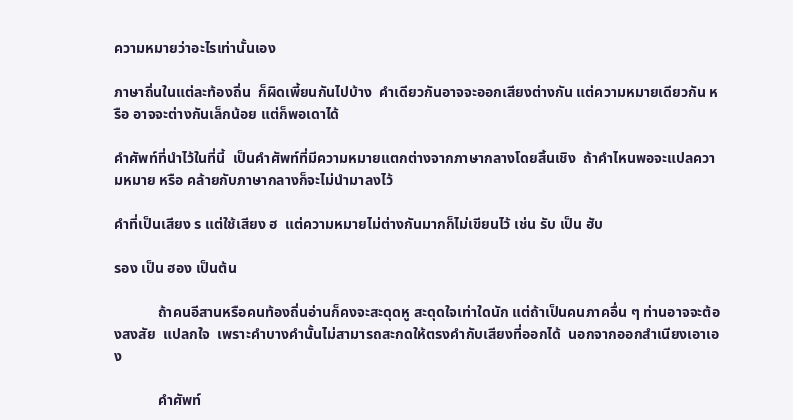ความหมายว่าอะไรเท่านั้นเอง

ภาษาถิ่นในแต่ละท้องถิ่น  ก็ผิดเพี้ยนกันไปบ้าง  คำเดียวกันอาจจะออกเสียงต่างกัน แต่ความหมายเดียวกัน หรือ อาจจะต่างกันเล็กน้อย แต่ก็พอเดาได้

คำศัพท์ที่นำไว้ในที่นี้  เป็นคำศัพท์ที่มีความหมายแตกต่างจากภาษากลางโดยสิ้นเชิง  ถ้าคำไหนพอจะแปลความหมาย หรือ คล้ายกับภาษากลางก็จะไม่นำมาลงไว้

คำที่เป็นเสียง ร แต่ใช้เสียง ฮ  แต่ความหมายไม่ต่างกันมากก็ไม่เขียนไว้ เช่น รับ เป็น ฮับ

รอง เป็น ฮอง เป็นต้น

            ถ้าคนอีสานหรือคนท้องถิ่นอ่านก็คงจะสะดุดหู สะดุดใจเท่าใดนัก แต่ถ้าเป็นคนภาคอื่น ๆ ท่านอาจจะต้องสงสัย  แปลกใจ  เพราะคำบางคำนั้นไม่สามารถสะกดให้ตรงคำกับเสียงที่ออกได้  นอกจากออกสำเนียงเอาเอง

            คำศัพท์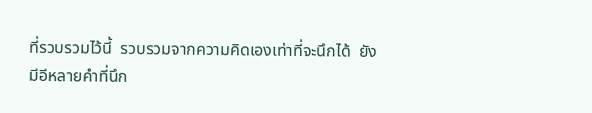ที่รวบรวมไว้นี้  รวบรวมจากความคิดเองเท่าที่จะนึกได้  ยังมีอีหลายคำที่นึก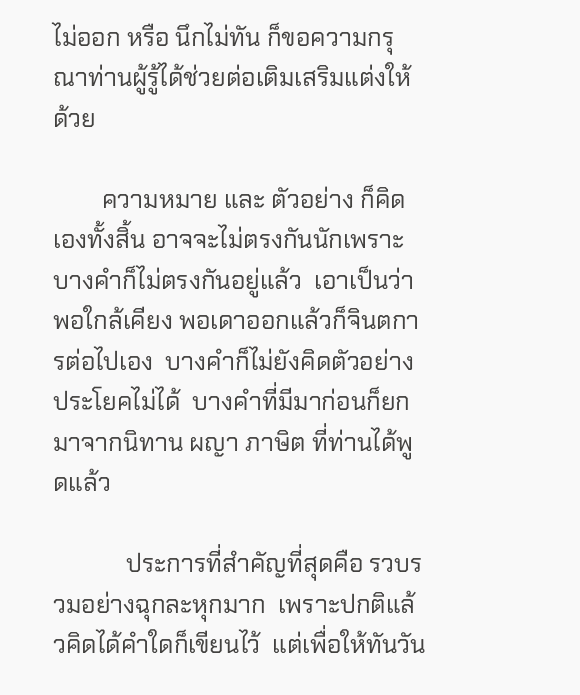ไม่ออก หรือ นึกไม่ทัน ก็ขอความกรุณาท่านผู้รู้ได้ช่วยต่อเติมเสริมแต่งให้ด้วย

        ความหมาย และ ตัวอย่าง ก็คิดเองทั้งสิ้น อาจจะไม่ตรงกันนักเพราะบางคำก็ไม่ตรงกันอยู่แล้ว  เอาเป็นว่าพอใกล้เคียง พอเดาออกแล้วก็จินตการต่อไปเอง  บางคำก็ไม่ยังคิดตัวอย่างประโยคไม่ได้  บางคำที่มีมาก่อนก็ยกมาจากนิทาน ผญา ภาษิต ที่ท่านได้พูดแล้ว

            ประการที่สำคัญที่สุดคือ รวบรวมอย่างฉุกละหุกมาก  เพราะปกติแล้วคิดได้คำใดก็เขียนไว้  แต่เพื่อให้ทันวัน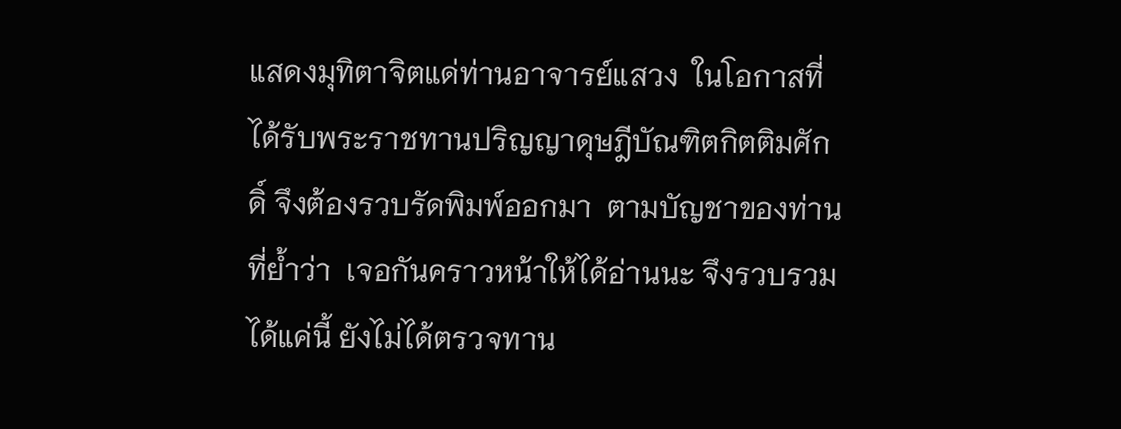แสดงมุทิตาจิตแด่ท่านอาจารย์แสวง  ในโอกาสที่ได้รับพระราชทานปริญญาดุษฎีบัณฑิตกิตติมศักดิ์ จึงต้องรวบรัดพิมพ์ออกมา  ตามบัญชาของท่านที่ย้ำว่า  เจอกันคราวหน้าให้ได้อ่านนะ จึงรวบรวมได้แค่นี้ ยังไม่ได้ตรวจทาน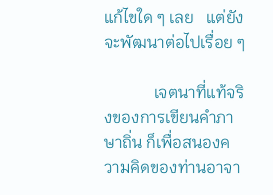แก้ไขใด ๆ เลย   แต่ยังจะพัฒนาต่อไปเรื่อย ๆ

            เจตนาที่แท้จริงของการเขียนคำภาษาถิ่น ก็เพื่อสนองความคิดของท่านอาจา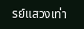รย์แสวงเท่า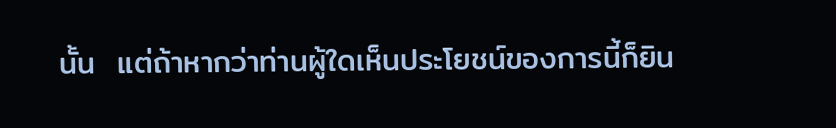นั้น  แต่ถ้าหากว่าท่านผู้ใดเห็นประโยชน์ของการนี้ก็ยิน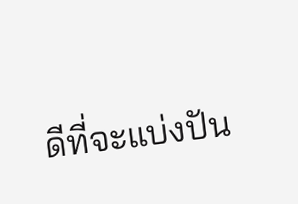ดีที่จะแบ่งปัน